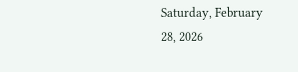Saturday, February 28, 2026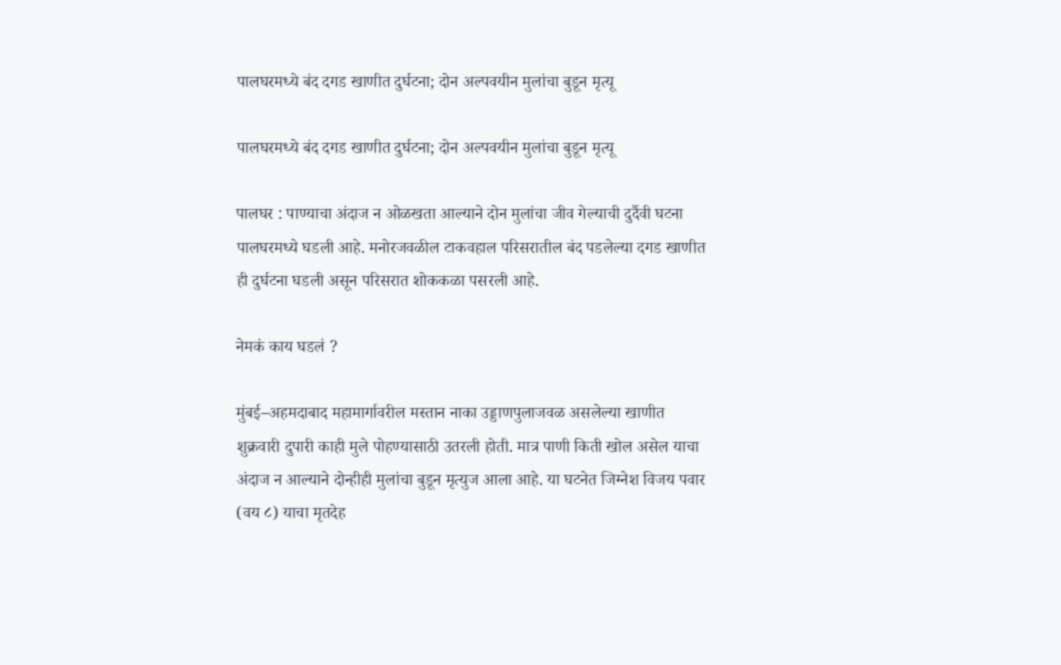पालघरमध्ये बंद दगड खाणीत दुर्घटना; दोन अल्पवयीन मुलांचा बुडून मृत्यू

पालघरमध्ये बंद दगड खाणीत दुर्घटना; दोन अल्पवयीन मुलांचा बुडून मृत्यू

पालघर : पाण्याचा अंदाज न ओळखता आल्याने दोन मुलांचा जीव गेल्याची दुर्दैवी घटना पालघरमध्ये घडली आहे. मनोरजवळील टाकवहाल परिसरातील बंद पडलेल्या दगड खाणीत ही दुर्घटना घडली असून परिसरात शोककळा पसरली आहे.

नेमकं काय घडलं ?

मुंबई–अहमदाबाद महामार्गावरील मस्तान नाका उड्डाणपुलाजवळ असलेल्या खाणीत शुक्रवारी दुपारी काही मुले पोहण्यासाठी उतरली होती. मात्र पाणी किती खोल असेल याचा अंदाज न आल्याने दोन्हीही मुलांचा बुडून मृत्युज आला आहे. या घटनेत जिग्नेश विजय पवार (वय ८) याचा मृतदेह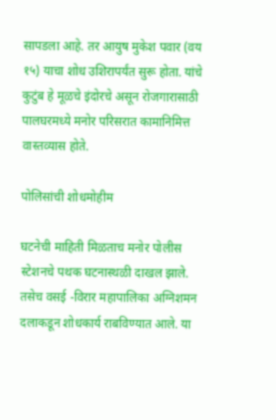सापडला आहे. तर आयुष मुकेश पवार (वय १५) याचा शोध उशिरापर्यंत सुरू होता. यांचे कुटुंब हे मूळचे इंदोरचे असून रोजगारासाठी पालघरमध्ये मनोर परिसरात कामानिमित्त वास्तव्यास होते.

पोलिसांची शोधमोहीम

घटनेची माहिती मिळताच मनोर पोलीस स्टेशनचे पथक घटनास्थळी दाखल झाले. तसेच वसई -विरार महापालिका अग्निशमन दलाकडून शोधकार्य राबविण्यात आले. या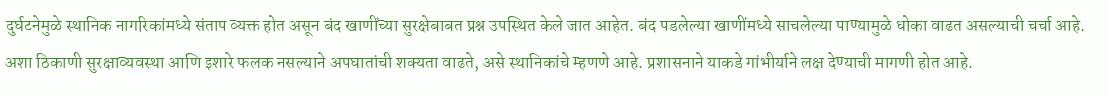दुर्घटनेमुळे स्थानिक नागरिकांमध्ये संताप व्यक्त होत असून बंद खाणींच्या सुरक्षेबाबत प्रश्न उपस्थित केले जात आहेत. बंद पडलेल्या खाणींमध्ये साचलेल्या पाण्यामुळे धोका वाढत असल्याची चर्चा आहे. अशा ठिकाणी सुरक्षाव्यवस्था आणि इशारे फलक नसल्याने अपघातांची शक्यता वाढते, असे स्थानिकांचे म्हणणे आहे. प्रशासनाने याकडे गांभीर्याने लक्ष देण्याची मागणी होत आहे.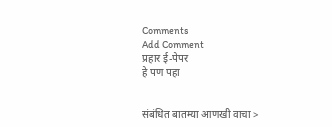Comments
Add Comment
प्रहार ई-पेपर
हे पण पहा


संबंधित बातम्या आणखी वाचा >